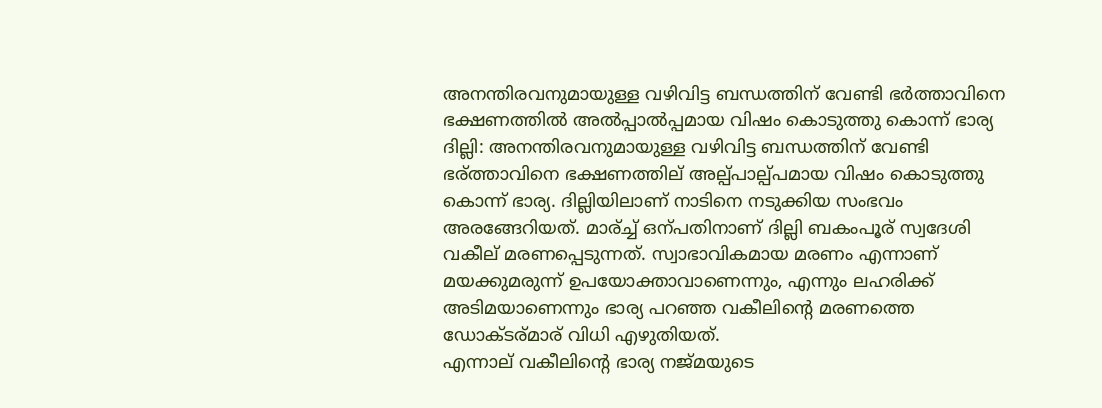അനന്തിരവനുമായുള്ള വഴിവിട്ട ബന്ധത്തിന് വേണ്ടി ഭര്‍ത്താവിനെ ഭക്ഷണത്തില്‍ അല്‍പ്പാല്‍പ്പമായ വിഷം കൊടുത്തു കൊന്ന് ഭാര്യ
ദില്ലി: അനന്തിരവനുമായുള്ള വഴിവിട്ട ബന്ധത്തിന് വേണ്ടി ഭര്ത്താവിനെ ഭക്ഷണത്തില് അല്പ്പാല്പ്പമായ വിഷം കൊടുത്തു കൊന്ന് ഭാര്യ. ദില്ലിയിലാണ് നാടിനെ നടുക്കിയ സംഭവം അരങ്ങേറിയത്. മാര്ച്ച് ഒന്പതിനാണ് ദില്ലി ബകംപൂര് സ്വദേശി വകീല് മരണപ്പെടുന്നത്. സ്വാഭാവികമായ മരണം എന്നാണ് മയക്കുമരുന്ന് ഉപയോക്താവാണെന്നും, എന്നും ലഹരിക്ക് അടിമയാണെന്നും ഭാര്യ പറഞ്ഞ വകീലിന്റെ മരണത്തെ ഡോക്ടര്മാര് വിധി എഴുതിയത്.
എന്നാല് വകീലിന്റെ ഭാര്യ നജ്മയുടെ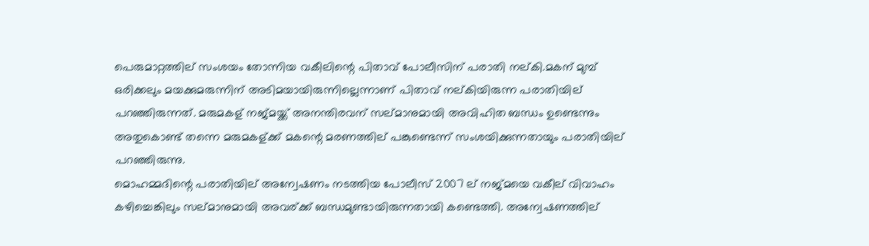പെരുമാറ്റത്തില് സംശയം തോന്നിയ വകീലിന്റെ പിതാവ് പോലീസിന് പരാതി നല്കി.മകന് മുമ്പ് ഒരിക്കലും മയക്കുമരുന്നിന് അടിമയായിരുന്നില്ലെന്നാണ് പിതാവ് നല്കിയിരുന്ന പരാതിയില് പറഞ്ഞിരുന്നത്. മരുമകള് നജ്മയ്ക്ക് അനന്തിരവന് സല്മാനുമായി അവിഹിത ബന്ധം ഉണ്ടെന്നും അതുകൊണ്ട് തന്നെ മരുമകള്ക്ക് മകന്റെ മരണത്തില് പങ്കുണ്ടെന്ന് സംശയിക്കുന്നതായും പരാതിയില് പറഞ്ഞിരുന്നു.
മൊഹമ്മദിന്റെ പരാതിയില് അന്വേഷണം നടത്തിയ പോലീസ് 2007 ല് നജ്മയെ വകീല് വിവാഹം കഴിച്ചെങ്കിലും സല്മാനുമായി അവര്ക്ക് ബന്ധമുണ്ടായിരുന്നതായി കണ്ടെത്തി. അന്വേഷണത്തില്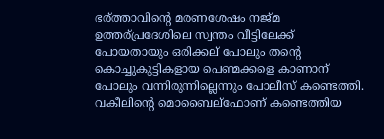ഭര്ത്താവിന്റെ മരണശേഷം നജ്മ ഉത്തര്പ്രദേശിലെ സ്വന്തം വീട്ടിലേക്ക് പോയതായും ഒരിക്കല് പോലും തന്റെ കൊച്ചുകുട്ടികളായ പെണ്മക്കളെ കാണാന് പോലും വന്നിരുന്നില്ലെന്നും പോലീസ് കണ്ടെത്തി. വകീലിന്റെ മൊബൈല്ഫോണ് കണ്ടെത്തിയ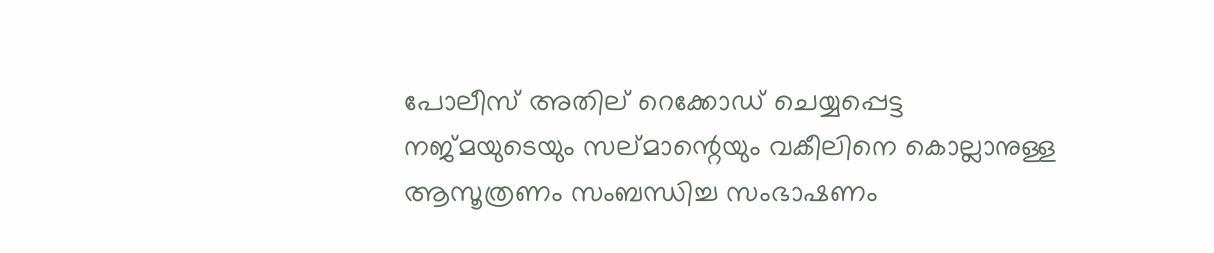പോലീസ് അതില് റെക്കോഡ് ചെയ്യപ്പെട്ട നജ്മയുടെയും സല്മാന്റെയും വകീലിനെ കൊല്ലാനുള്ള ആസൂത്രണം സംബന്ധിച്ച സംഭാഷണം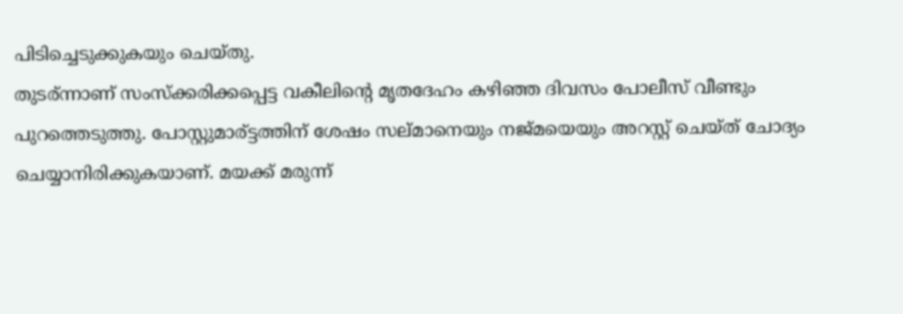പിടിച്ചെടുക്കുകയും ചെയ്തു.
തുടര്ന്നാണ് സംസ്ക്കരിക്കപ്പെട്ട വകീലിന്റെ മൃതദേഹം കഴിഞ്ഞ ദിവസം പോലീസ് വീണ്ടും പുറത്തെടുത്തു. പോസ്റ്റുമാര്ട്ടത്തിന് ശേഷം സല്മാനെയും നജ്മയെയും അറസ്റ്റ് ചെയ്ത് ചോദ്യം ചെയ്യാനിരിക്കുകയാണ്. മയക്ക് മരുന്ന്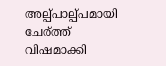അല്പ്പാല്പ്പമായി ചേര്ത്ത് വിഷമാക്കി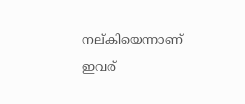നല്കിയെന്നാണ് ഇവര്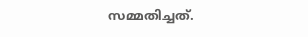സമ്മതിച്ചത്.